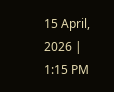15 April, 2026 | 1:15 PM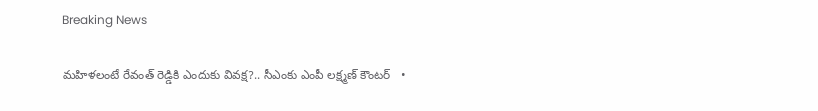Breaking News

మహిళలంటే రేవంత్ రెడ్డికి ఎందుకు వివక్ష?.. సీఎంకు ఎంపీ లక్ష్మణ్ కౌంటర్   •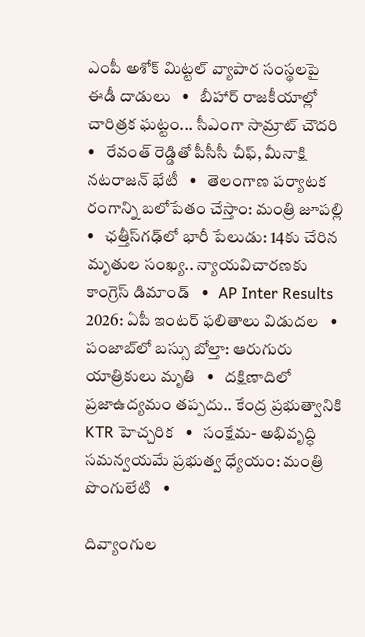ఎంపీ అశోక్ మిట్టల్‌ వ్యాపార సంస్థలపై ఈడీ దాడులు   •   బీహార్ రాజకీయాల్లో చారిత్రక ఘట్టం... సీఎంగా సామ్రాట్‌ చౌదరి   •   రేవంత్‌ రెడ్డితో పీసీసీ చీఫ్, మీనాక్షి నటరాజన్ భేటీ   •   తెలంగాణ పర్యాటక రంగాన్ని బలోపేతం చేస్తాం: మంత్రి జూపల్లి   •   ఛత్తీస్‌గఢ్‌లో భారీ పేలుడు: 14కు చేరిన మృతుల సంఖ్య.. న్యాయవిచారణకు కాంగ్రెస్ డిమాండ్   •   AP Inter Results 2026: ఏపీ ఇంటర్ ఫలితాలు విడుదల   •   పంజాబ్‌లో బస్సు బోల్తా: ఆరుగురు యాత్రికులు మృతి   •   దక్షిణాదిలో ప్రజాఉద్యమం తప్పదు.. కేంద్ర ప్రభుత్వానికి KTR హెచ్చరిక   •   సంక్షేమ- అభివృద్ధి సమన్వయమే ప్రభుత్వ ధ్యేయం: మంత్రి పొంగులేటి   •

దివ్యాంగుల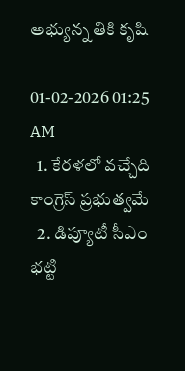అభ్యున్న తికి కృషి

01-02-2026 01:25 AM
  1. కేరళలో వచ్చేది కాంగ్రెస్ ప్రభుత్వమే
  2. డిప్యూటీ సీఎం భట్టి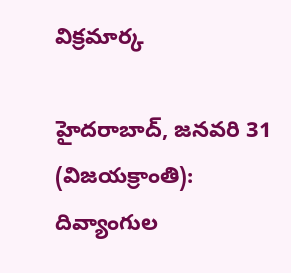విక్రమార్క

హైదరాబాద్, జనవరి 31 (విజయక్రాంతి): దివ్యాంగుల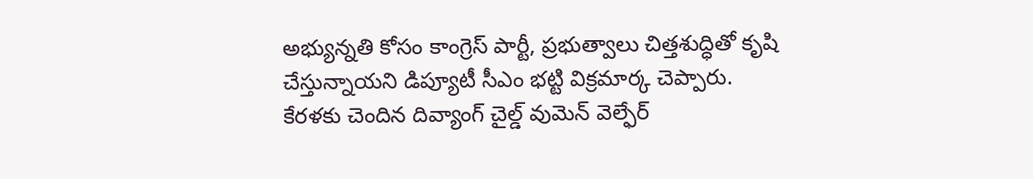అభ్యున్నతి కోసం కాంగ్రెస్ పార్టీ, ప్రభుత్వాలు చిత్తశుద్ధితో కృషి చేస్తున్నాయని డిప్యూటీ సీఎం భట్టి విక్రమార్క చెప్పారు. కేరళకు చెందిన దివ్యాంగ్ చైల్డ్ వుమెన్ వెల్ఫేర్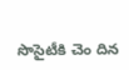సొసైటీకి చెం దిన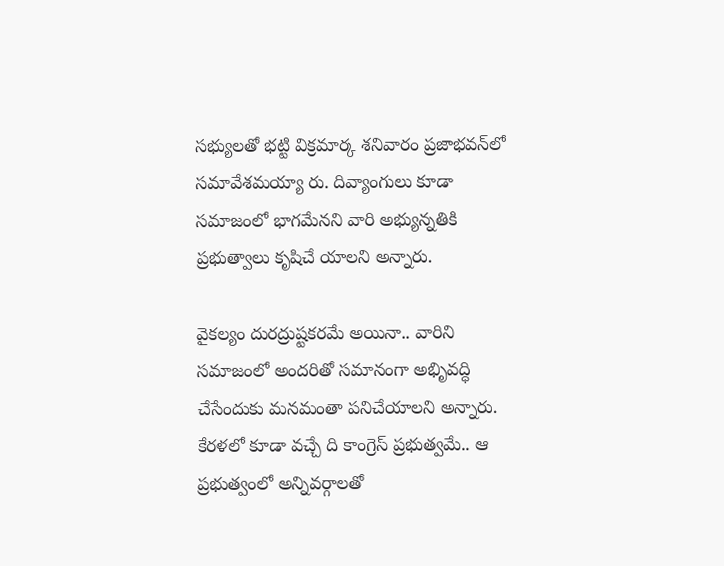సభ్యులతో భట్టి విక్రమార్క శనివారం ప్రజాభవన్‌లో సమావేశమయ్యా రు. దివ్యాంగులు కూడా సమాజంలో భాగమేనని వారి అభ్యున్నతికి ప్రభుత్వాలు కృషిచే యాలని అన్నారు.

వైకల్యం దురద్రుష్టకరమే అయినా.. వారిని సమాజంలో అందరితో సమానంగా అభిృవద్ధి చేసేందుకు మనమంతా పనిచేయాలని అన్నారు. కేరళలో కూడా వచ్చే ది కాంగ్రెస్ ప్రభుత్వమే.. ఆ ప్రభుత్వంలో అన్నివర్గాలతో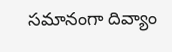సమానంగా దివ్యాం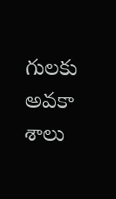గులకు అవకా శాలు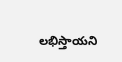లభిస్తాయని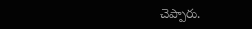చెప్పారు.